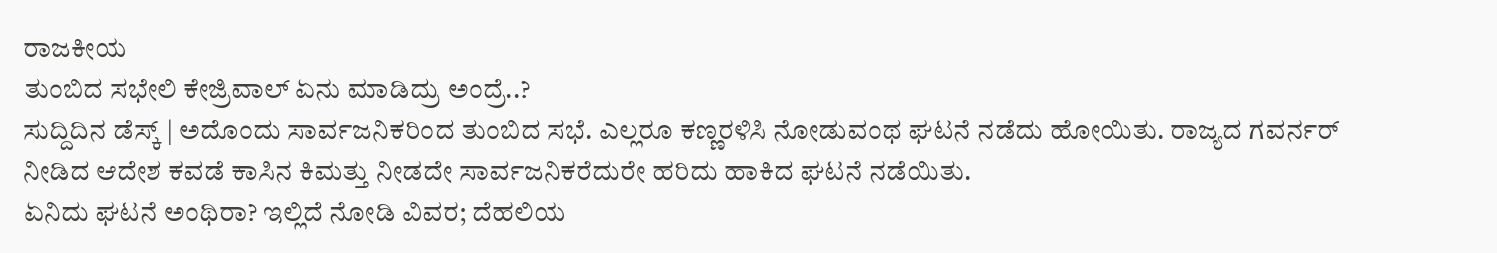ರಾಜಕೀಯ
ತುಂಬಿದ ಸಭೇಲಿ ಕೇಜ್ರಿವಾಲ್ ಏನು ಮಾಡಿದ್ರು ಅಂದ್ರೆ..?
ಸುದ್ದಿದಿನ ಡೆಸ್ಕ್ | ಅದೊಂದು ಸಾರ್ವಜನಿಕರಿಂದ ತುಂಬಿದ ಸಭೆ. ಎಲ್ಲರೂ ಕಣ್ಣರಳಿಸಿ ನೋಡುವಂಥ ಘಟನೆ ನಡೆದು ಹೋಯಿತು. ರಾಜ್ಯದ ಗವರ್ನರ್ ನೀಡಿದ ಆದೇಶ ಕವಡೆ ಕಾಸಿನ ಕಿಮತ್ತು ನೀಡದೇ ಸಾರ್ವಜನಿಕರೆದುರೇ ಹರಿದು ಹಾಕಿದ ಘಟನೆ ನಡೆಯಿತು.
ಏನಿದು ಘಟನೆ ಅಂಥಿರಾ? ಇಲ್ಲಿದೆ ನೋಡಿ ವಿವರ; ದೆಹಲಿಯ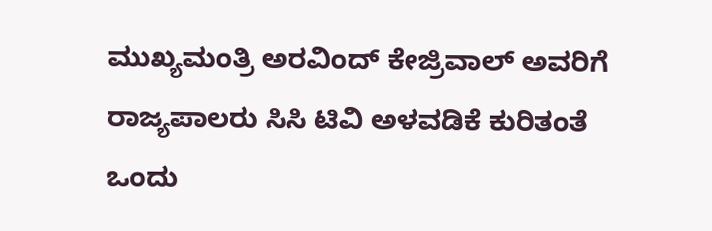ಮುಖ್ಯಮಂತ್ರಿ ಅರವಿಂದ್ ಕೇಜ್ರಿವಾಲ್ ಅವರಿಗೆ ರಾಜ್ಯಪಾಲರು ಸಿಸಿ ಟಿವಿ ಅಳವಡಿಕೆ ಕುರಿತಂತೆ ಒಂದು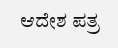ಆದೇಶ ಪತ್ರ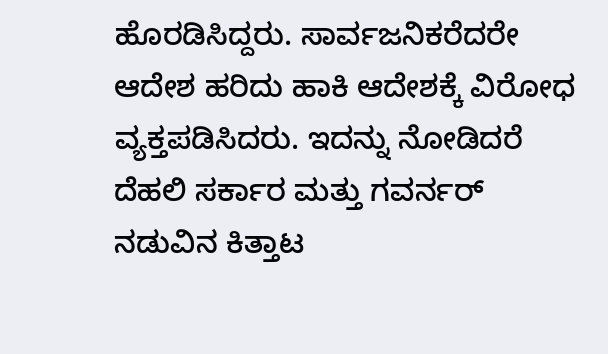ಹೊರಡಿಸಿದ್ದರು. ಸಾರ್ವಜನಿಕರೆದರೇ ಆದೇಶ ಹರಿದು ಹಾಕಿ ಆದೇಶಕ್ಕೆ ವಿರೋಧ ವ್ಯಕ್ತಪಡಿಸಿದರು. ಇದನ್ನು ನೋಡಿದರೆ ದೆಹಲಿ ಸರ್ಕಾರ ಮತ್ತು ಗವರ್ನರ್ ನಡುವಿನ ಕಿತ್ತಾಟ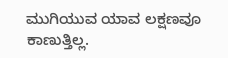ಮುಗಿಯುವ ಯಾವ ಲಕ್ಷಣವೂ ಕಾಣುತ್ತಿಲ್ಲ.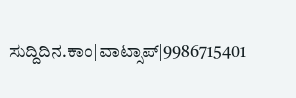ಸುದ್ದಿದಿನ.ಕಾಂ|ವಾಟ್ಸಾಪ್|9986715401